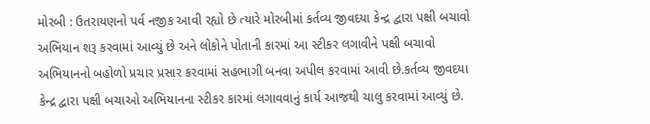મોરબી : ઉતરાયણનો પર્વ નજીક આવી રહ્યો છે ત્યારે મોરબીમાં કર્તવ્ય જીવદયા કેન્દ્ર દ્વારા પક્ષી બચાવો અભિયાન શરૂ કરવામાં આવ્યું છે અને લોકોને પોતાની કારમાં આ સ્ટીકર લગાવીને પક્ષી બચાવો અભિયાનનો બહોળો પ્રચાર પ્રસાર કરવામાં સહભાગી બનવા અપીલ કરવામાં આવી છે.કર્તવ્ય જીવદયા કેન્દ્ર દ્વારા પક્ષી બચાઓ અભિયાનના સ્ટીકર કારમાં લગાવવાનું કાર્ય આજથી ચાલુ કરવામાં આવ્યું છે.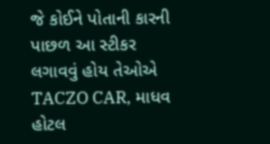જે કોઈને પોતાની કારની પાછળ આ સ્ટીકર લગાવવું હોય તેઓએ TACZO CAR, માધવ હોટલ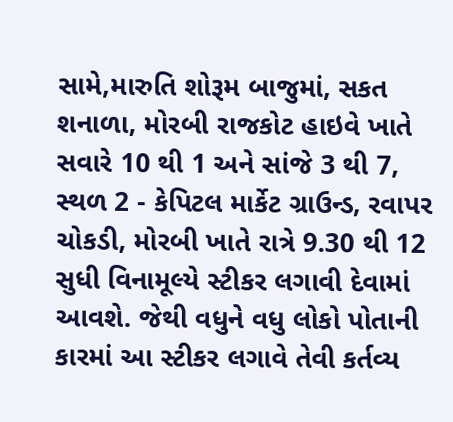સામે,મારુતિ શોરૂમ બાજુમાં, સકત શનાળા, મોરબી રાજકોટ હાઇવે ખાતે સવારે 10 થી 1 અને સાંજે 3 થી 7, સ્થળ 2 - કેપિટલ માર્કેટ ગ્રાઉન્ડ, રવાપર ચોકડી, મોરબી ખાતે રાત્રે 9.30 થી 12 સુધી વિનામૂલ્યે સ્ટીકર લગાવી દેવામાં આવશે. જેથી વધુને વધુ લોકો પોતાની કારમાં આ સ્ટીકર લગાવે તેવી કર્તવ્ય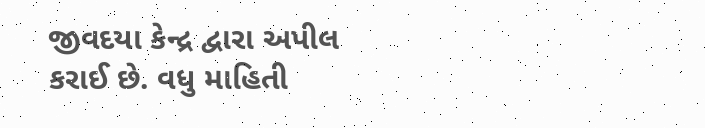જીવદયા કેન્દ્ર દ્વારા અપીલ કરાઈ છે. વધુ માહિતી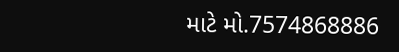માટે મો.7574868886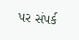પર સંપર્ક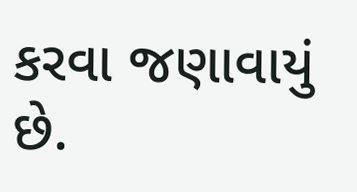કરવા જણાવાયું છે.